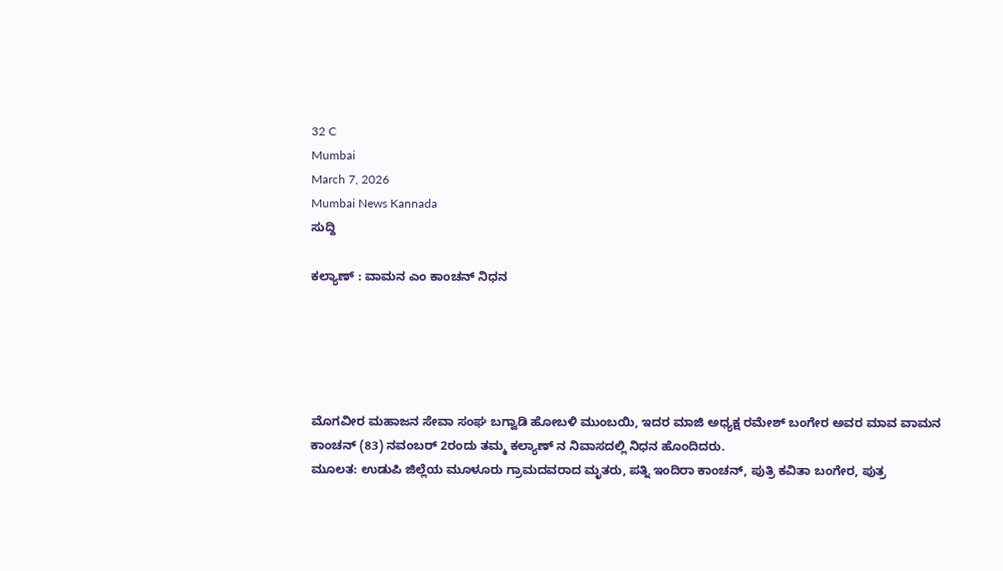32 C
Mumbai
March 7, 2026
Mumbai News Kannada
ಸುದ್ದಿ

ಕಲ್ಯಾಣ್ : ವಾಮನ ಎಂ ಕಾಂಚನ್ ನಿಧನ





ಮೊಗವೀರ ಮಹಾಜನ ಸೇವಾ ಸಂಘ ಬಗ್ವಾಡಿ ಹೋಬಳಿ ಮುಂಬಯಿ, ಇದರ ಮಾಜಿ ಅಧ್ಯಕ್ಷ ರಮೇಶ್ ಬಂಗೇರ ಅವರ ಮಾವ ವಾಮನ ಕಾಂಚನ್ (83) ನವಂಬರ್ 2ರಂದು ತಮ್ಮ ಕಲ್ಯಾಣ್ ನ ನಿವಾಸದಲ್ಲಿ ನಿಧನ ಹೊಂದಿದರು.
ಮೂಲತ: ಉಡುಪಿ ಜಿಲ್ಲೆಯ ಮೂಳೂರು ಗ್ರಾಮದವರಾದ ಮೃತರು, ಪತ್ನಿ ಇಂದಿರಾ ಕಾಂಚನ್, ಪುತ್ರಿ ಕವಿತಾ ಬಂಗೇರ, ಪುತ್ರ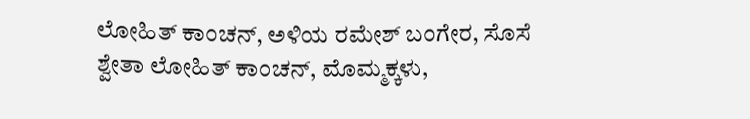ಲೋಹಿತ್ ಕಾಂಚನ್, ಅಳಿಯ ರಮೇಶ್ ಬಂಗೇರ, ಸೊಸೆ ಶ್ವೇತಾ ಲೋಹಿತ್ ಕಾಂಚನ್, ಮೊಮ್ಮಕ್ಕಳು,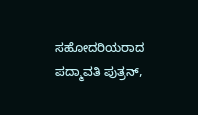ಸಹೋದರಿಯರಾದ ಪದ್ಮಾವತಿ ಪುತ್ರನ್,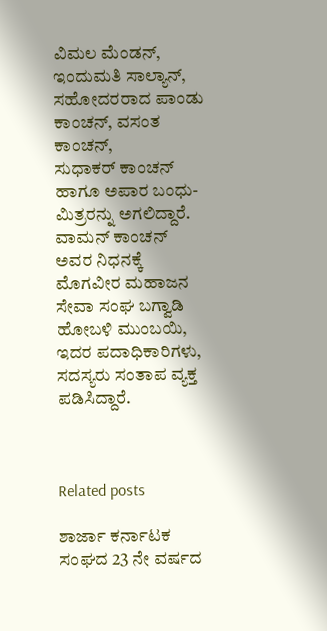ವಿಮಲ ಮೆಂಡನ್, ಇಂದುಮತಿ ಸಾಲ್ಯಾನ್, ಸಹೋದರರಾದ ಪಾಂಡು ಕಾಂಚನ್, ವಸಂತ ಕಾಂಚನ್,
ಸುಧಾಕರ್ ಕಾಂಚನ್ ಹಾಗೂ ಅಪಾರ ಬಂಧು-ಮಿತ್ರರನ್ನು ಅಗಲಿದ್ದಾರೆ.
ವಾಮನ್ ಕಾಂಚನ್ ಅವರ ನಿಧನಕ್ಕೆ ಮೊಗವೀರ ಮಹಾಜನ ಸೇವಾ ಸಂಘ ಬಗ್ವಾಡಿ ಹೋಬಳಿ ಮುಂಬಯಿ, ಇದರ ಪದಾಧಿಕಾರಿಗಳು, ಸದಸ್ಯರು ಸಂತಾಪ ವ್ಯಕ್ತ ಪಡಿಸಿದ್ದಾರೆ.



Related posts

ಶಾರ್ಜಾ ಕರ್ನಾಟಕ ಸಂಘದ 23 ನೇ ವರ್ಷದ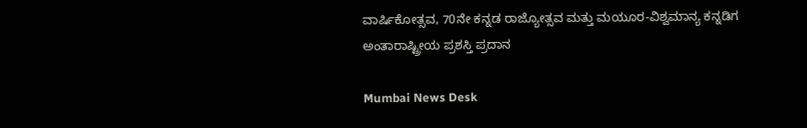ವಾರ್ಷಿಕೋತ್ಸವ, 70ನೇ ಕನ್ನಡ ರಾಜ್ಯೋತ್ಸವ ಮತ್ತು ಮಯೂರ-ವಿಶ್ವಮಾನ್ಯ ಕನ್ನಡಿಗ ಅಂತಾರಾಷ್ಟ್ರೀಯ ಪ್ರಶಸ್ತಿ ಪ್ರದಾನ

Mumbai News Desk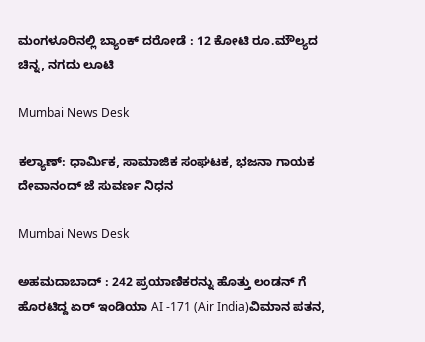ಮಂಗಳೂರಿನಲ್ಲಿ ಬ್ಯಾಂಕ್ ದರೋಡೆ : 12 ಕೋಟಿ ರೂ.ಮೌಲ್ಯದ ಚಿನ್ನ, ನಗದು ಲೂಟಿ

Mumbai News Desk

ಕಲ್ಯಾಣ್: ಧಾರ್ಮಿಕ, ಸಾಮಾಜಿಕ ಸಂಘಟಕ, ಭಜನಾ ಗಾಯಕ ದೇವಾನಂದ್ ಜೆ ಸುವರ್ಣ ನಿಧನ

Mumbai News Desk

ಅಹಮದಾಬಾದ್ : 242 ಪ್ರಯಾಣಿಕರನ್ನು ಹೊತ್ತು ಲಂಡನ್ ಗೆ ಹೊರಟಿದ್ದ ಏರ್ ಇಂಡಿಯಾ AI -171 (Air India)ವಿಮಾನ ಪತನ,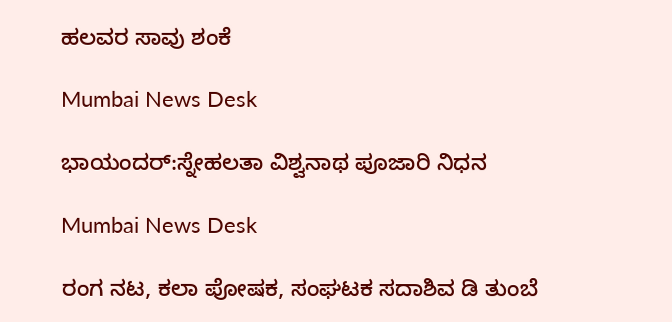ಹಲವರ ಸಾವು ಶಂಕೆ

Mumbai News Desk

ಭಾಯಂದರ್:ಸ್ನೇಹಲತಾ ವಿಶ್ವನಾಥ ಪೂಜಾರಿ ನಿಧನ

Mumbai News Desk

ರಂಗ ನಟ, ಕಲಾ ಪೋಷಕ, ಸಂಘಟಕ ಸದಾಶಿವ ಡಿ ತುಂಬೆ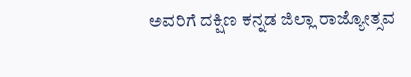ಅವರಿಗೆ ದಕ್ಷಿಣ ಕನ್ನಡ ಜಿಲ್ಲಾ ರಾಜ್ಯೋತ್ಸವ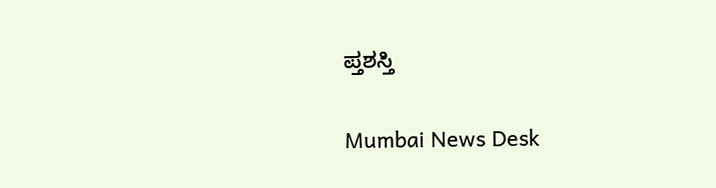ಪ್ತಶಸ್ತಿ

Mumbai News Desk